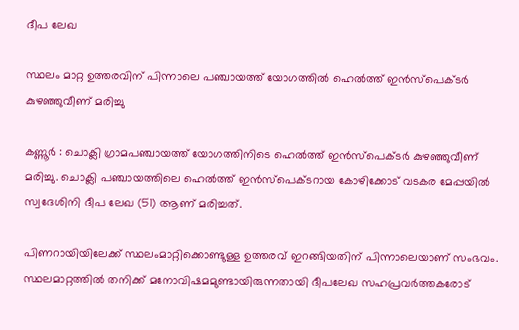ദീപ ലേഖ

സ്ഥലം മാറ്റ ഉത്തരവിന് പിന്നാലെ പഞ്ചായത്ത് യോഗത്തിൽ ഹെൽത്ത് ഇൻസ്‌പെക്ടർ കുഴഞ്ഞുവീണ് മരിച്ചു

കണ്ണൂർ : ചൊക്ലി ഗ്രാമപഞ്ചായത്ത് യോഗത്തിനിടെ ഹെൽത്ത് ഇൻസ്‌പെക്ടർ കുഴഞ്ഞുവീണ് മരിച്ചു. ചൊക്ലി പഞ്ചായത്തിലെ ഹെൽത്ത് ഇൻസ്‌പെക്ടറായ കോഴിക്കോട് വടകര മേപ്പയിൽ സ്വദേശിനി ദീപ ലേഖ (51) ആണ് മരിച്ചത്.

പിണറായിയിലേക്ക് സ്ഥലംമാറ്റിക്കൊണ്ടുള്ള ഉത്തരവ് ഇറങ്ങിയതിന് പിന്നാലെയാണ് സംഭവം. സ്ഥലമാറ്റത്തിൽ തനിക്ക് മനോവിഷമമുണ്ടായിരുന്നതായി ദീപലേഖ സഹപ്രവർത്തകരോട്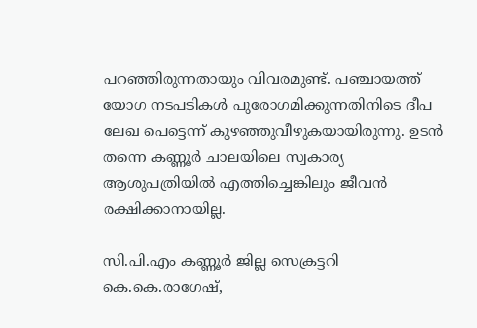പറഞ്ഞിരുന്നതായും വിവരമുണ്ട്. പഞ്ചായത്ത് യോഗ നടപടികൾ പുരോഗമിക്കുന്നതിനിടെ ദീപ ലേഖ പെട്ടെന്ന് കുഴഞ്ഞുവീഴുകയായിരുന്നു. ഉടൻ തന്നെ കണ്ണൂർ ചാലയിലെ സ്വകാര്യ ആശുപത്രിയിൽ എത്തിച്ചെങ്കിലും ജീവൻ രക്ഷിക്കാനായില്ല.

സി.പി.എം കണ്ണൂർ ജില്ല സെക്രട്ടറി കെ.കെ.രാഗേഷ്,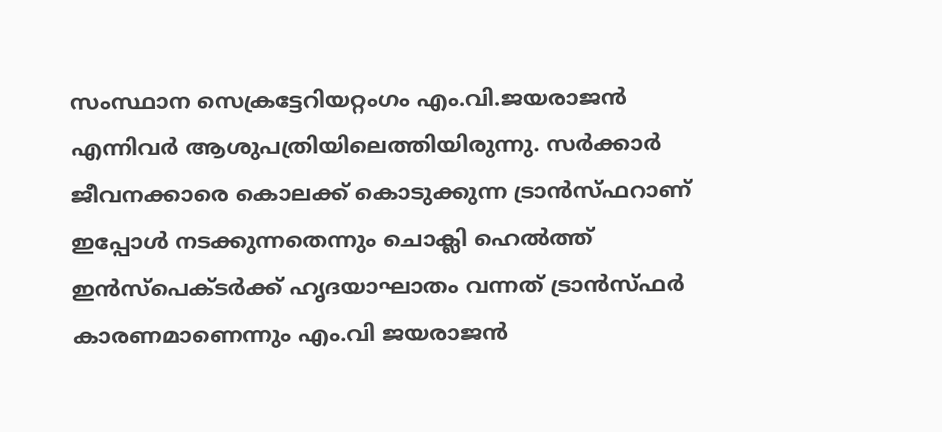സംസ്ഥാന സെക്രട്ടേറിയറ്റംഗം എം.വി.ജയരാജൻ എന്നിവർ ആശുപത്രിയിലെത്തിയിരുന്നു. സർക്കാർ ജീവനക്കാരെ കൊലക്ക് കൊടുക്കുന്ന ട്രാൻസ്ഫറാണ് ഇപ്പോൾ നടക്കുന്നതെന്നും ചൊക്ലി ഹെൽത്ത് ഇൻസ്പെക്ടർക്ക് ഹൃദയാഘാതം വന്നത് ട്രാൻസ്ഫർ കാരണമാണെന്നും എം.വി ജയരാജൻ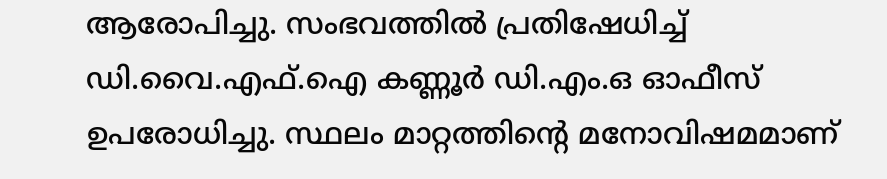ആരോപിച്ചു. സംഭവത്തിൽ പ്രതിഷേധിച്ച് ഡി.വൈ.എഫ്.ഐ കണ്ണൂർ ഡി.എം.ഒ ഓഫീസ് ഉപരോധിച്ചു. സ്ഥലം മാറ്റത്തിന്‍റെ മനോവിഷമമാണ്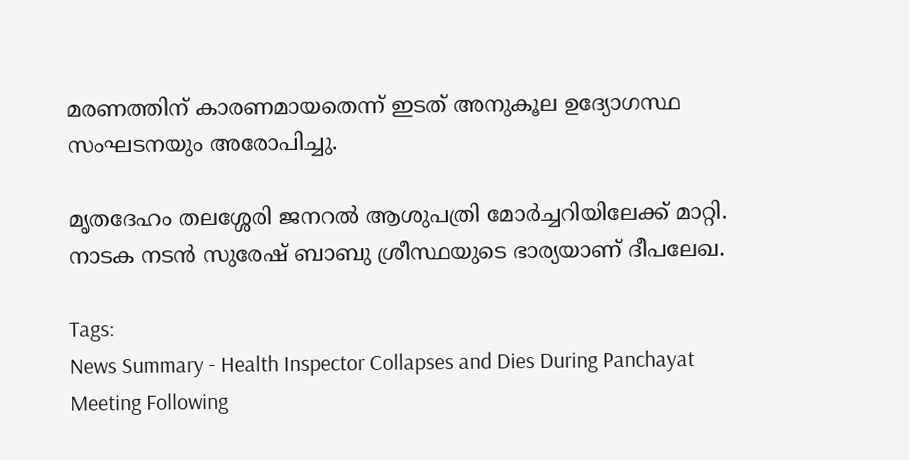മരണത്തിന് കാരണമായതെന്ന് ഇടത് അനുകൂല ഉദ്യോഗസ്ഥ സംഘടനയും അരോപിച്ചു.

മൃതദേഹം തലശ്ശേരി ജനറൽ ആശുപത്രി മോർച്ചറിയിലേക്ക് മാറ്റി. നാടക നടൻ സുരേഷ് ബാബു ശ്രീസ്ഥയുടെ ഭാര്യയാണ് ദീപലേഖ.

Tags:
News Summary - Health Inspector Collapses and Dies During Panchayat Meeting Following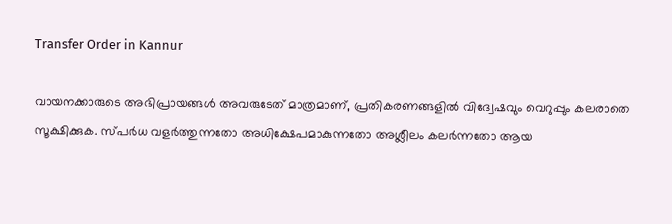Transfer Order in Kannur

വായനക്കാരുടെ അഭിപ്രായങ്ങള്‍ അവരുടേത് മാത്രമാണ്, പ്രതികരണങ്ങളിൽ വിദ്വേഷവും വെറുപ്പും കലരാതെ സൂക്ഷിക്കുക. സ്പർധ വളർത്തുന്നതോ അധിക്ഷേപമാകുന്നതോ അശ്ലീലം കലർന്നതോ ആയ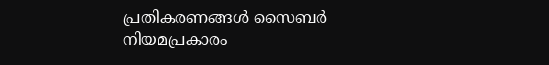പ്രതികരണങ്ങൾ സൈബർ നിയമപ്രകാരം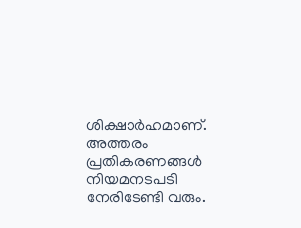ശിക്ഷാർഹമാണ്. അത്തരം പ്രതികരണങ്ങൾ നിയമനടപടി നേരിടേണ്ടി വരും.